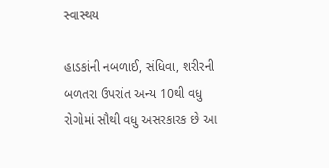સ્વાસ્થય

હાડકાંની નબળાઈ, સંધિવા, શરીરની બળતરા ઉપરાંત અન્ય 10થી વધુ રોગોમાં સૌથી વધુ અસરકારક છે આ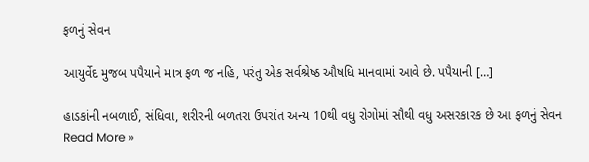ફળનું સેવન

આયુર્વેદ મુજબ પપૈયાને માત્ર ફળ જ નહિ, પરંતુ એક સર્વશ્રેષ્ઠ ઔષધિ માનવામાં આવે છે. પપૈયાની […]

હાડકાંની નબળાઈ, સંધિવા, શરીરની બળતરા ઉપરાંત અન્ય 10થી વધુ રોગોમાં સૌથી વધુ અસરકારક છે આ ફળનું સેવન Read More »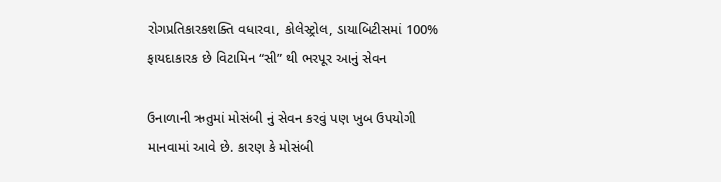રોગપ્રતિકારકશક્તિ વધારવા, કોલેસ્ટ્રોલ, ડાયાબિટીસમાં 100% ફાયદાકારક છે વિટામિન “સી” થી ભરપૂર આનું સેવન

ઉનાળાની ઋતુમાં મોસંબી નું સેવન કરવું પણ ખુબ ઉપયોગી માનવામાં આવે છે. કારણ કે મોસંબી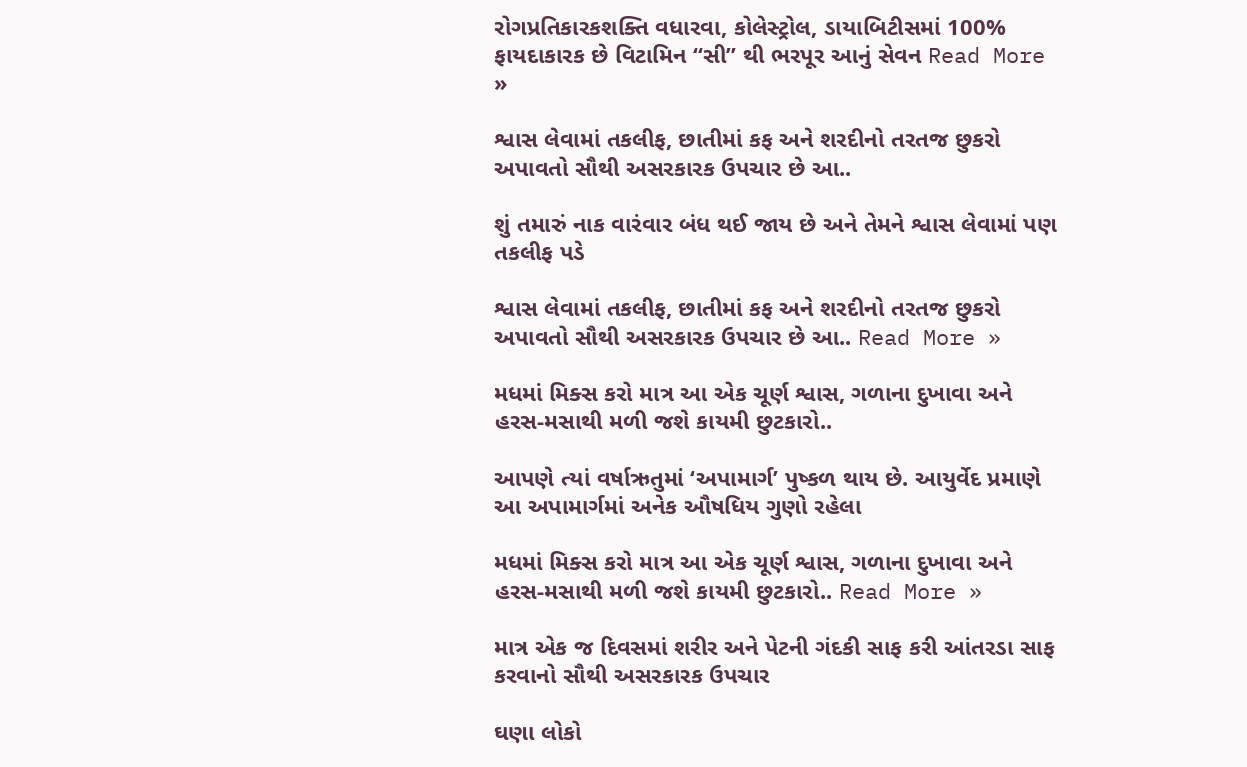રોગપ્રતિકારકશક્તિ વધારવા, કોલેસ્ટ્રોલ, ડાયાબિટીસમાં 100% ફાયદાકારક છે વિટામિન “સી” થી ભરપૂર આનું સેવન Read More »

શ્વાસ લેવામાં તકલીફ, છાતીમાં કફ અને શરદીનો તરતજ છુકરો અપાવતો સૌથી અસરકારક ઉપચાર છે આ..

શું તમારું નાક વારંવાર બંધ થઈ જાય છે અને તેમને શ્વાસ લેવામાં પણ તકલીફ પડે

શ્વાસ લેવામાં તકલીફ, છાતીમાં કફ અને શરદીનો તરતજ છુકરો અપાવતો સૌથી અસરકારક ઉપચાર છે આ.. Read More »

મધમાં મિક્સ કરો માત્ર આ એક ચૂર્ણ શ્વાસ, ગળાના દુખાવા અને હરસ-મસાથી મળી જશે કાયમી છુટકારો..

આપણે ત્યાં વર્ષાઋતુમાં ‘અપામાર્ગ’ પુષ્કળ થાય છે. આયુર્વેદ પ્રમાણે આ અપામાર્ગમાં અનેક ઔષધિય ગુણો રહેલા

મધમાં મિક્સ કરો માત્ર આ એક ચૂર્ણ શ્વાસ, ગળાના દુખાવા અને હરસ-મસાથી મળી જશે કાયમી છુટકારો.. Read More »

માત્ર એક જ દિવસમાં શરીર અને પેટની ગંદકી સાફ કરી આંતરડા સાફ કરવાનો સૌથી અસરકારક ઉપચાર

ઘણા લોકો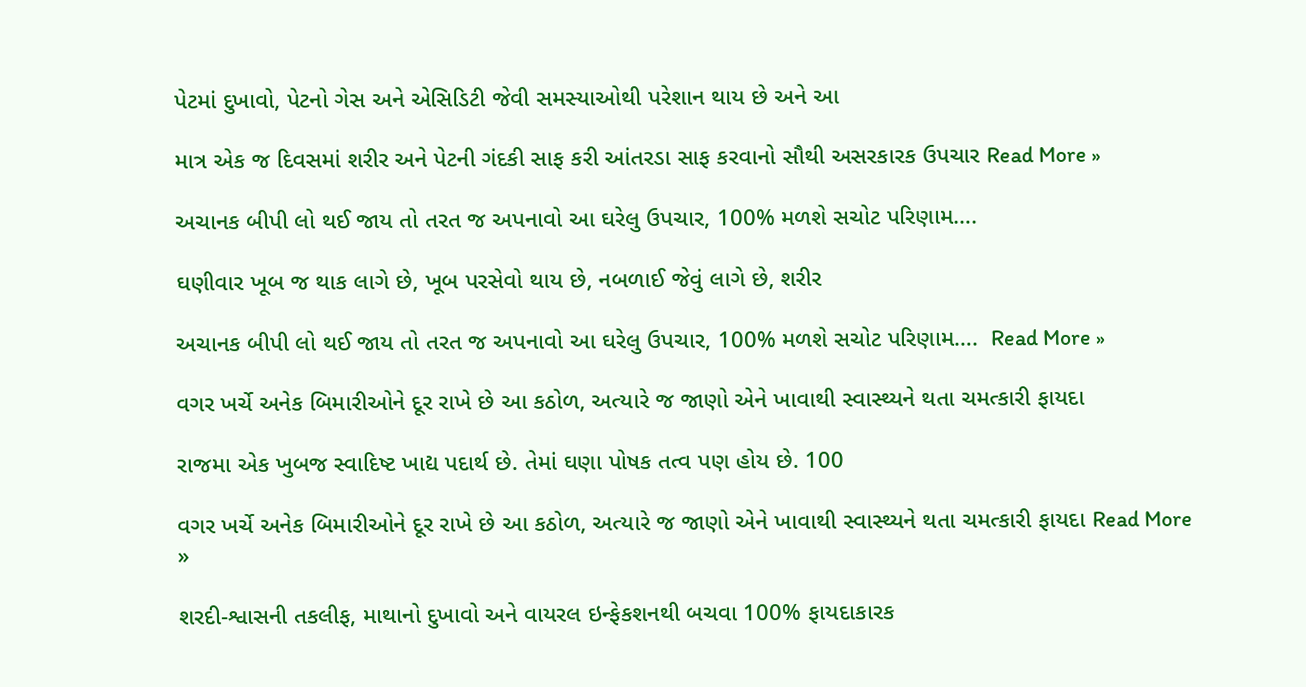પેટમાં દુખાવો, પેટનો ગેસ અને એસિડિટી જેવી સમસ્યાઓથી પરેશાન થાય છે અને આ

માત્ર એક જ દિવસમાં શરીર અને પેટની ગંદકી સાફ કરી આંતરડા સાફ કરવાનો સૌથી અસરકારક ઉપચાર Read More »

અચાનક બીપી લો થઈ જાય તો તરત જ અપનાવો આ ઘરેલુ ઉપચાર, 100% મળશે સચોટ પરિણામ….

ઘણીવાર ખૂબ જ થાક લાગે છે, ખૂબ પરસેવો થાય છે, નબળાઈ જેવું લાગે છે, શરીર

અચાનક બીપી લો થઈ જાય તો તરત જ અપનાવો આ ઘરેલુ ઉપચાર, 100% મળશે સચોટ પરિણામ….  Read More »

વગર ખર્ચે અનેક બિમારીઓને દૂર રાખે છે આ કઠોળ, અત્યારે જ જાણો એને ખાવાથી સ્વાસ્થ્યને થતા ચમત્કારી ફાયદા

રાજમા એક ખુબજ સ્વાદિષ્ટ ખાદ્ય પદાર્થ છે. તેમાં ઘણા પોષક તત્વ પણ હોય છે. 100

વગર ખર્ચે અનેક બિમારીઓને દૂર રાખે છે આ કઠોળ, અત્યારે જ જાણો એને ખાવાથી સ્વાસ્થ્યને થતા ચમત્કારી ફાયદા Read More »

શરદી-શ્વાસની તકલીફ, માથાનો દુખાવો અને વાયરલ ઇન્ફેકશનથી બચવા 100% ફાયદાકારક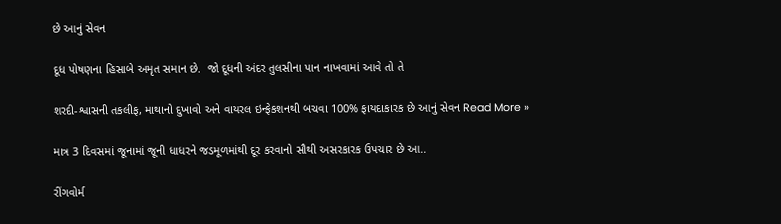છે આનું સેવન

દૂધ પોષણના હિસાબે અમૃત સમાન છે.  જો દૂધની અંદર તુલસીના પાન નાખવામાં આવે તો તે

શરદી-શ્વાસની તકલીફ, માથાનો દુખાવો અને વાયરલ ઇન્ફેકશનથી બચવા 100% ફાયદાકારક છે આનું સેવન Read More »

માત્ર 3 દિવસમાં જૂનામાં જૂની ધાધરને જડમૂળમાંથી દૂર કરવાનો સૌથી અસરકારક ઉપચાર છે આ..

રીંગવોર્મ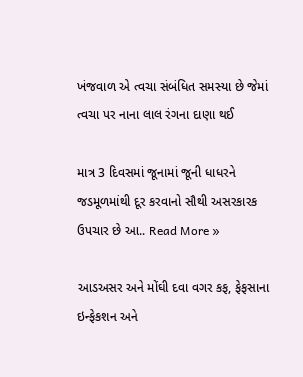ખંજવાળ એ ત્વચા સંબંધિત સમસ્યા છે જેમાં ત્વચા પર નાના લાલ રંગના દાણા થઈ

માત્ર 3 દિવસમાં જૂનામાં જૂની ધાધરને જડમૂળમાંથી દૂર કરવાનો સૌથી અસરકારક ઉપચાર છે આ.. Read More »

આડઅસર અને મોંઘી દવા વગર કફ, ફેફસાના ઇન્ફેકશન અને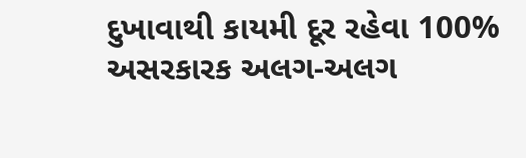દુખાવાથી કાયમી દૂર રહેવા 100% અસરકારક અલગ-અલગ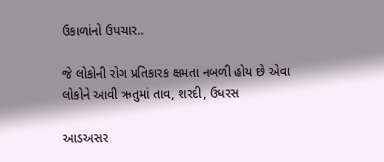ઉકાળાંનો ઉપચાર..

જે લોકોની રોગ પ્રતિકારક ક્ષમતા નબળી હોય છે એવા લોકોને આવી ઋતુમાં તાવ, શરદી, ઉધરસ

આડઅસર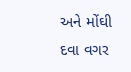અને મોંઘી દવા વગર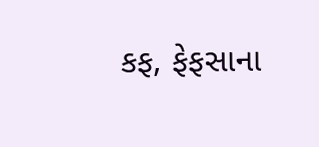કફ, ફેફસાના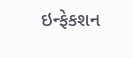ઇન્ફેકશન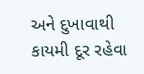અને દુખાવાથી કાયમી દૂર રહેવા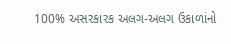100% અસરકારક અલગ-અલગ ઉકાળાંનો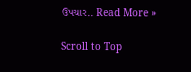ઉપચાર.. Read More »

Scroll to Top